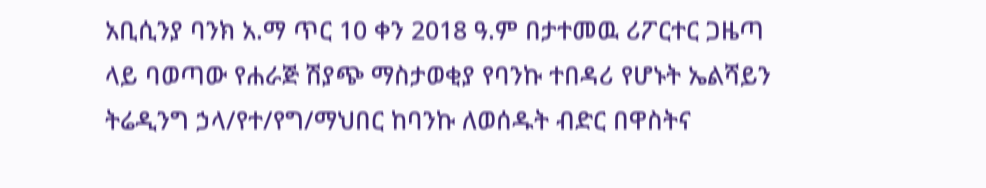አቢሲንያ ባንክ አ.ማ ጥር 10 ቀን 2018 ዓ.ም በታተመዉ ሪፖርተር ጋዜጣ ላይ ባወጣው የሐራጅ ሽያጭ ማስታወቂያ የባንኩ ተበዳሪ የሆኑት ኤልሻይን ትሬዲንግ ኃላ/የተ/የግ/ማህበር ከባንኩ ለወሰዱት ብድር በዋስትና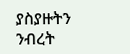ያስያዙትን ንብረት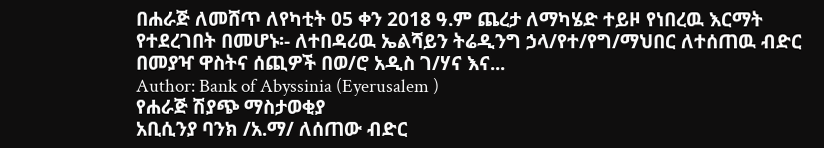በሐራጅ ለመሸጥ ለየካቲት 05 ቀን 2018 ዓ.ም ጨረታ ለማካሄድ ተይዞ የነበረዉ እርማት የተደረገበት በመሆኑ፡- ለተበዳሪዉ ኤልሻይን ትሬዲንግ ኃላ/የተ/የግ/ማህበር ለተሰጠዉ ብድር በመያዣ ዋስትና ሰጪዎች በወ/ሮ አዲስ ገ/ሃና እና...
Author: Bank of Abyssinia (Eyerusalem )
የሐራጅ ሽያጭ ማስታወቂያ
አቢሲንያ ባንክ /አ.ማ/ ለሰጠው ብድር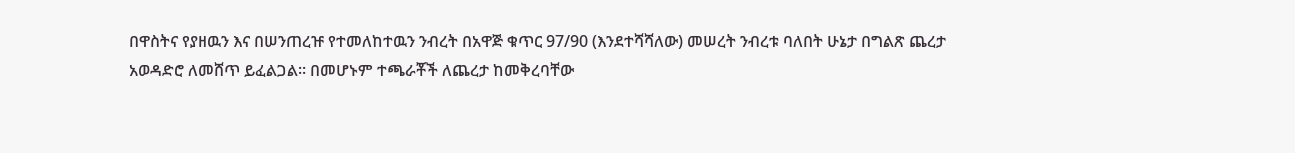በዋስትና የያዘዉን እና በሠንጠረዡ የተመለከተዉን ንብረት በአዋጅ ቁጥር 97/90 (እንደተሻሻለው) መሠረት ንብረቱ ባለበት ሁኔታ በግልጽ ጨረታ አወዳድሮ ለመሸጥ ይፈልጋል። በመሆኑም ተጫራቾች ለጨረታ ከመቅረባቸው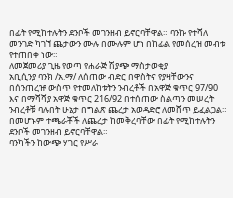በፊት የሚከተሉትን ደንቦች መገንዘብ ይኖርባቸዋል። ባንኩ የተሻለ መንገድ ካገኘ ጨታውን ሙሉ በሙሉም ሆነ በከፊል የመሰረዝ መብቱ የተጠበቀ ነው።
ለመጀመሪያ ጊዜ የወጣ የሐራጅ ሽያጭ ማስታወቂያ
አቢሲንያ ባንክ /አ.ማ/ ለሰጠው ብድር በዋስትና የያዛቸውንና በሰንጠረዡ ውስጥ የተመለከቱትን ንብረቶች በአዋጅ ቁጥር 97/90 እና በማሻሻያ አዋጅ ቁጥር 216/92 በተሰጠው ስልጣን መሠረት ንብረቶቹ ባሉበት ሁኔታ በግልጽ ጨረታ አወዳድሮ ለመሸጥ ይፈልጋል። በመሆኑም ተጫራቾች ለጨረታ ከመቅረባቸው በፊት የሚከተሉትን ደንቦች መገንዘብ ይኖርባቸዋል።
ባንካችን ከውጭ ሃገር የሥራ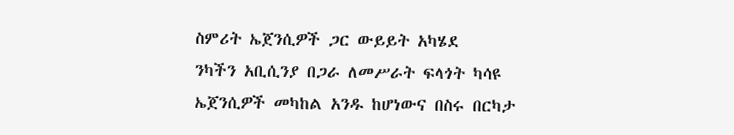ስምሪት ኤጀንሲዎች ጋር ውይይት አካሄደ
ንካችን አቢሲንያ በጋራ ለመሥራት ፍላጎት ካሳዩ ኤጀንሲዎች መካከል አንዱ ከሆነውና በስሩ በርካታ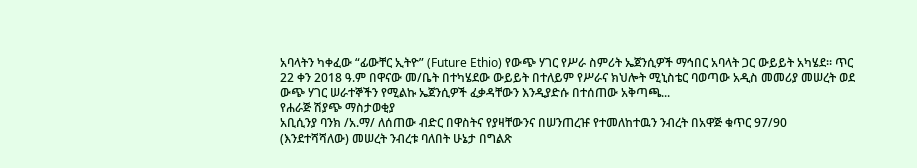አባላትን ካቀፈው “ፊውቸር ኢትዮ” (Future Ethio) የውጭ ሃገር የሥራ ስምሪት ኤጀንሲዎች ማኅበር አባላት ጋር ውይይት አካሄደ። ጥር 22 ቀን 2018 ዓ.ም በዋናው መ/ቤት በተካሄደው ውይይት በተለይም የሥራና ክህሎት ሚኒስቴር ባወጣው አዲስ መመሪያ መሠረት ወደ ውጭ ሃገር ሠራተኞችን የሚልኩ ኤጀንሲዎች ፈቃዳቸውን እንዲያድሱ በተሰጠው አቅጣጫ...
የሐራጅ ሽያጭ ማስታወቂያ
አቢሲንያ ባንክ /አ.ማ/ ለሰጠው ብድር በዋስትና የያዛቸውንና በሠንጠረዡ የተመለከተዉን ንብረት በአዋጅ ቁጥር 97/90 (እንደተሻሻለው) መሠረት ንብረቱ ባለበት ሁኔታ በግልጽ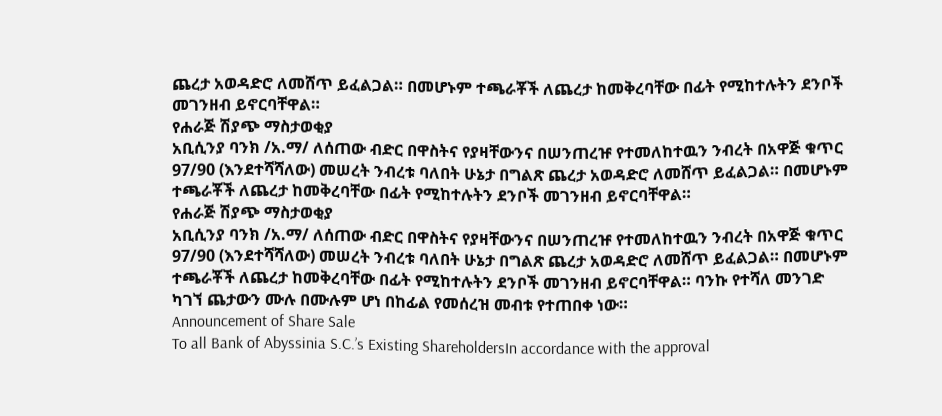ጨረታ አወዳድሮ ለመሸጥ ይፈልጋል። በመሆኑም ተጫራቾች ለጨረታ ከመቅረባቸው በፊት የሚከተሉትን ደንቦች መገንዘብ ይኖርባቸዋል።
የሐራጅ ሽያጭ ማስታወቂያ
አቢሲንያ ባንክ /አ.ማ/ ለሰጠው ብድር በዋስትና የያዛቸውንና በሠንጠረዡ የተመለከተዉን ንብረት በአዋጅ ቁጥር 97/90 (እንደተሻሻለው) መሠረት ንብረቱ ባለበት ሁኔታ በግልጽ ጨረታ አወዳድሮ ለመሸጥ ይፈልጋል። በመሆኑም ተጫራቾች ለጨረታ ከመቅረባቸው በፊት የሚከተሉትን ደንቦች መገንዘብ ይኖርባቸዋል።
የሐራጅ ሽያጭ ማስታወቂያ
አቢሲንያ ባንክ /አ.ማ/ ለሰጠው ብድር በዋስትና የያዛቸውንና በሠንጠረዡ የተመለከተዉን ንብረት በአዋጅ ቁጥር 97/90 (እንደተሻሻለው) መሠረት ንብረቱ ባለበት ሁኔታ በግልጽ ጨረታ አወዳድሮ ለመሸጥ ይፈልጋል። በመሆኑም ተጫራቾች ለጨረታ ከመቅረባቸው በፊት የሚከተሉትን ደንቦች መገንዘብ ይኖርባቸዋል። ባንኩ የተሻለ መንገድ ካገኘ ጨታውን ሙሉ በሙሉም ሆነ በከፊል የመሰረዝ መብቱ የተጠበቀ ነው።
Announcement of Share Sale
To all Bank of Abyssinia S.C.’s Existing ShareholdersIn accordance with the approval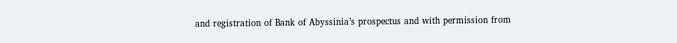and registration of Bank of Abyssinia’s prospectus and with permission from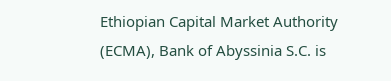Ethiopian Capital Market Authority (ECMA), Bank of Abyssinia S.C. is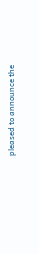pleased to announce the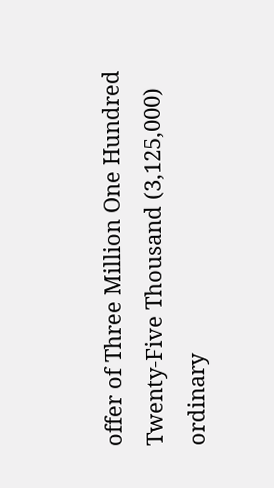offer of Three Million One Hundred Twenty-Five Thousand (3,125,000) ordinary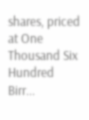shares, priced at One Thousand Six Hundred Birr...